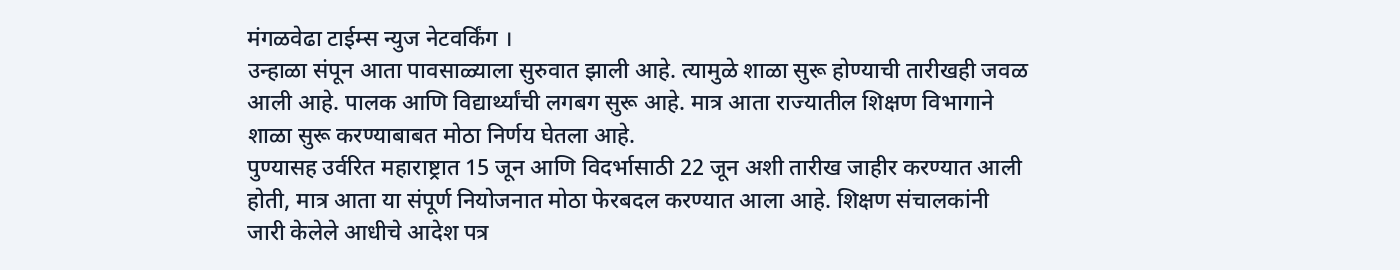मंगळवेढा टाईम्स न्युज नेटवर्किंग ।
उन्हाळा संपून आता पावसाळ्याला सुरुवात झाली आहे. त्यामुळे शाळा सुरू होण्याची तारीखही जवळ आली आहे. पालक आणि विद्यार्थ्यांची लगबग सुरू आहे. मात्र आता राज्यातील शिक्षण विभागाने शाळा सुरू करण्याबाबत मोठा निर्णय घेतला आहे.
पुण्यासह उर्वरित महाराष्ट्रात 15 जून आणि विदर्भासाठी 22 जून अशी तारीख जाहीर करण्यात आली होती, मात्र आता या संपूर्ण नियोजनात मोठा फेरबदल करण्यात आला आहे. शिक्षण संचालकांनी जारी केलेले आधीचे आदेश पत्र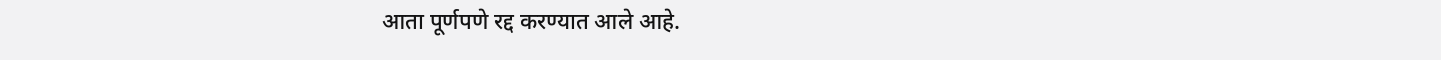आता पूर्णपणे रद्द करण्यात आले आहे.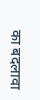का बदलावा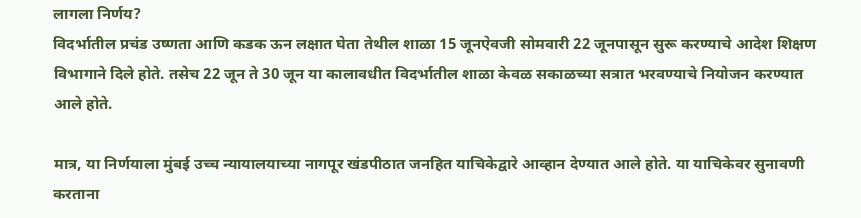लागला निर्णय?
विदर्भातील प्रचंड उष्णता आणि कडक ऊन लक्षात घेता तेथील शाळा 15 जूनऐवजी सोमवारी 22 जूनपासून सुरू करण्याचे आदेश शिक्षण विभागाने दिले होते. तसेच 22 जून ते 30 जून या कालावधीत विदर्भातील शाळा केवळ सकाळच्या सत्रात भरवण्याचे नियोजन करण्यात आले होते.

मात्र, या निर्णयाला मुंबई उच्च न्यायालयाच्या नागपूर खंडपीठात जनहित याचिकेद्वारे आव्हान देण्यात आले होते. या याचिकेवर सुनावणी करताना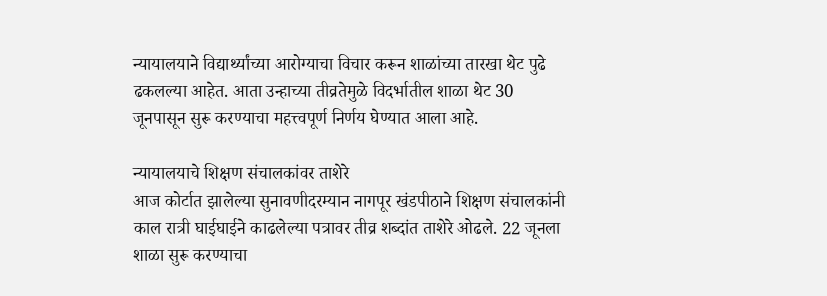न्यायालयाने विद्यार्थ्यांच्या आरोग्याचा विचार करून शाळांच्या तारखा थेट पुढे ढकलल्या आहेत. आता उन्हाच्या तीव्रतेमुळे विदर्भातील शाळा थेट 30 जूनपासून सुरू करण्याचा महत्त्वपूर्ण निर्णय घेण्यात आला आहे.

न्यायालयाचे शिक्षण संचालकांवर ताशेरे
आज कोर्टात झालेल्या सुनावणीदरम्यान नागपूर खंडपीठाने शिक्षण संचालकांनी काल रात्री घाईघाईने काढलेल्या पत्रावर तीव्र शब्दांत ताशेरे ओढले. 22 जूनला शाळा सुरू करण्याचा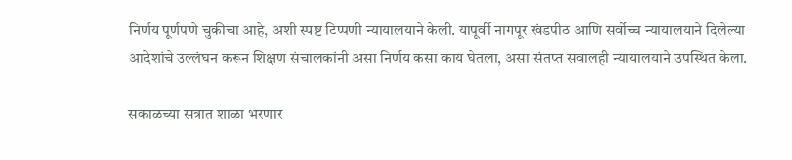निर्णय पूर्णपणे चुकीचा आहे, अशी स्पष्ट टिप्पणी न्यायालयाने केली. यापूर्वी नागपूर खंडपीठ आणि सर्वोच्च न्यायालयाने दिलेल्या आदेशांचे उल्लंघन करून शिक्षण संचालकांनी असा निर्णय कसा काय घेतला, असा संतप्त सवालही न्यायालयाने उपस्थित केला.

सकाळच्या सत्रात शाळा भरणार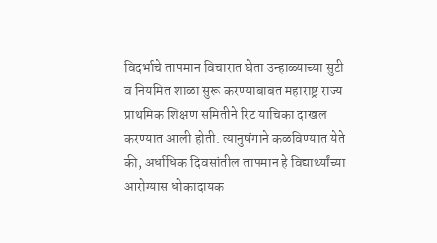विदर्भाचे तापमान विचारात घेता उन्हाळ्याच्या सुटी व नियमित शाळा सुरू करण्याबाबत महाराष्ट्र राज्य प्राथमिक शिक्षण समितीने रिट याचिका दाखल करण्यात आली होती. त्यानुषंगाने कळविण्यात येते की, अर्धाधिक दिवसांतील तापमान हे विद्यार्थ्यांच्या आरोग्यास धोकादायक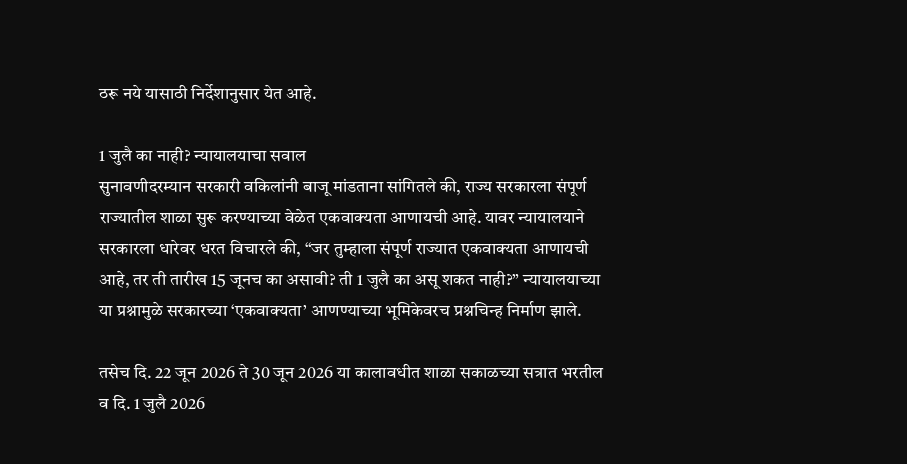ठरू नये यासाठी निर्देशानुसार येत आहे.

1 जुलै का नाही? न्यायालयाचा सवाल
सुनावणीदरम्यान सरकारी वकिलांनी बाजू मांडताना सांगितले की, राज्य सरकारला संपूर्ण राज्यातील शाळा सुरू करण्याच्या वेळेत एकवाक्यता आणायची आहे. यावर न्यायालयाने सरकारला धारेवर धरत विचारले की, “जर तुम्हाला संपूर्ण राज्यात एकवाक्यता आणायची आहे, तर ती तारीख 15 जूनच का असावी? ती 1 जुलै का असू शकत नाही?” न्यायालयाच्या या प्रश्नामुळे सरकारच्या ‘एकवाक्यता’ आणण्याच्या भूमिकेवरच प्रश्नचिन्ह निर्माण झाले.

तसेच दि. 22 जून 2026 ते 30 जून 2026 या कालावधीत शाळा सकाळच्या सत्रात भरतील व दि. 1 जुलै 2026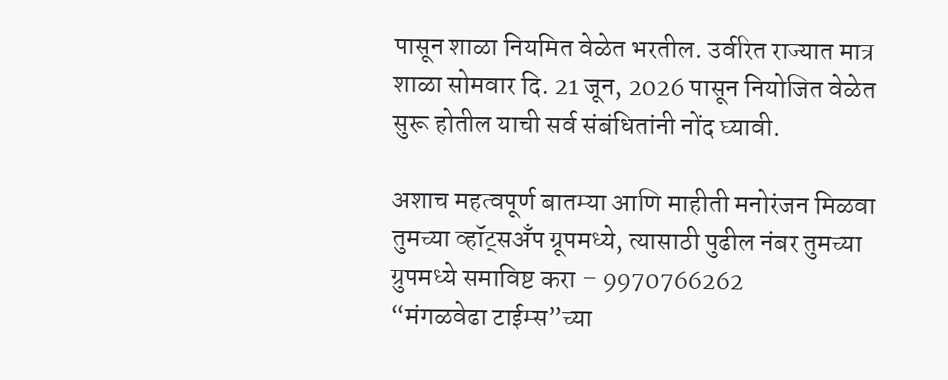पासून शाळा नियमित वेळेत भरतील. उर्वरित राज्यात मात्र शाळा सोमवार दि. 21 जून, 2026 पासून नियोजित वेळेत सुरू होतील याची सर्व संबंधितांनी नोंद घ्यावी.

अशाच महत्वपूर्ण बातम्या आणि माहीती मनोरंजन मिळवा तुमच्या व्हॉट्सअँप ग्रूपमध्ये, त्यासाठी पुढील नंबर तुमच्या ग्रुपमध्ये समाविष्ट करा – 9970766262
“मंगळवेढा टाईम्स”च्या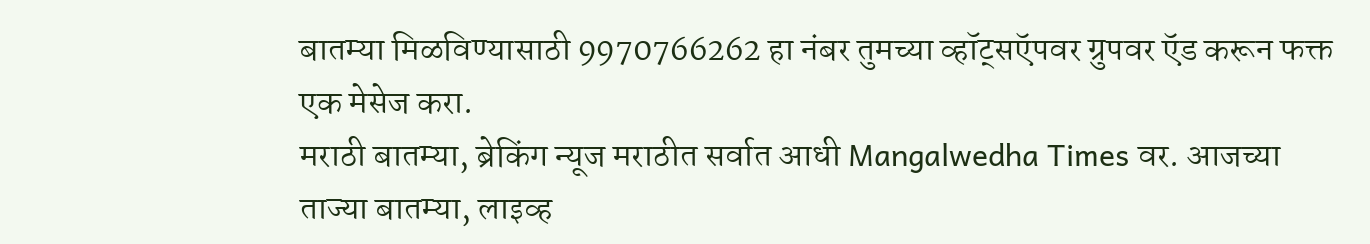बातम्या मिळविण्यासाठी 9970766262 हा नंबर तुमच्या व्हॉट्सऍपवर ग्रुपवर ऍड करून फक्त एक मेसेज करा.
मराठी बातम्या, ब्रेकिंग न्यूज मराठीत सर्वात आधी Mangalwedha Times वर. आजच्या ताज्या बातम्या, लाइव्ह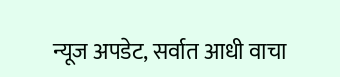न्यूज अपडेट, सर्वात आधी वाचा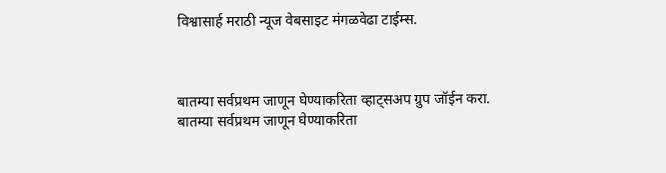विश्वासार्ह मराठी न्यूज वेबसाइट मंगळवेढा टाईम्स.



बातम्या सर्वप्रथम जाणून घेण्याकरिता व्हाट्सअप ग्रुप जॉईन करा.
बातम्या सर्वप्रथम जाणून घेण्याकरिता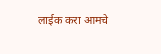लाईक करा आमचे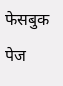फेसबुक पेज